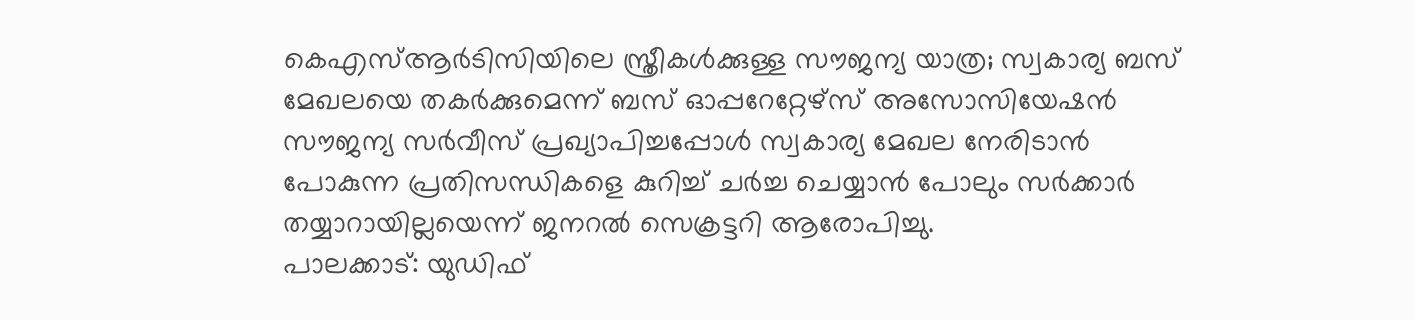കെഎസ്ആർടിസിയിലെ സ്ത്രീകൾക്കുള്ള സൗജന്യ യാത്ര; സ്വകാര്യ ബസ് മേഖലയെ തകർക്കുമെന്ന് ബസ് ഓപ്പറേറ്റേഴ്സ് അസോസിയേഷൻ
സൗജന്യ സർവീസ് പ്രഖ്യാപിച്ചപ്പോൾ സ്വകാര്യ മേഖല നേരിടാൻ പോകുന്ന പ്രതിസന്ധികളെ കുറിച്ച് ചർച്ച ചെയ്യാൻ പോലും സർക്കാർ തയ്യാറായില്ലയെന്ന് ജനറൽ സെക്രട്ടറി ആരോപിച്ചു.
പാലക്കാട്: യുഡിഫ്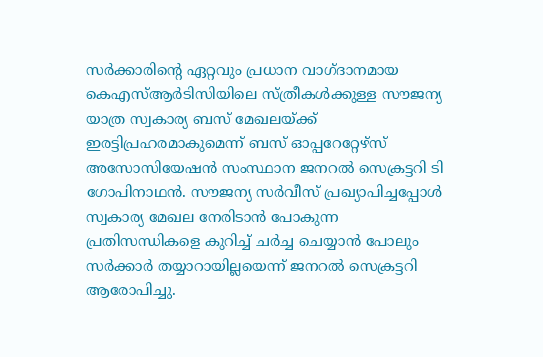സർക്കാരിന്റെ ഏറ്റവും പ്രധാന വാഗ്ദാനമായ കെഎസ്ആർടിസിയിലെ സ്ത്രീകൾക്കുള്ള സൗജന്യ യാത്ര സ്വകാര്യ ബസ് മേഖലയ്ക്ക് ഇരട്ടിപ്രഹരമാകുമെന്ന് ബസ് ഓപ്പറേറ്റേഴ്സ് അസോസിയേഷൻ സംസ്ഥാന ജനറൽ സെക്രട്ടറി ടി ഗോപിനാഥൻ. സൗജന്യ സർവീസ് പ്രഖ്യാപിച്ചപ്പോൾ സ്വകാര്യ മേഖല നേരിടാൻ പോകുന്ന പ്രതിസന്ധികളെ കുറിച്ച് ചർച്ച ചെയ്യാൻ പോലും സർക്കാർ തയ്യാറായില്ലയെന്ന് ജനറൽ സെക്രട്ടറി ആരോപിച്ചു.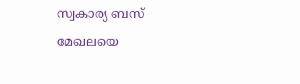സ്വകാര്യ ബസ് മേഖലയെ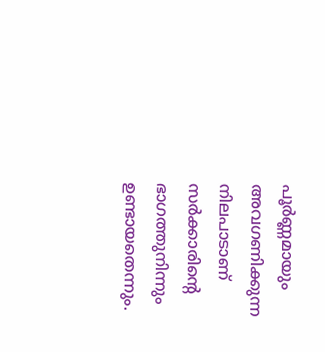പൂർണ്ണമായും അവഗണിക്കുന്ന നിലപാടാണ് സർക്കാരിന്റെ ഭാഗത്തുനിന്നും ഉണ്ടായതെന്നും.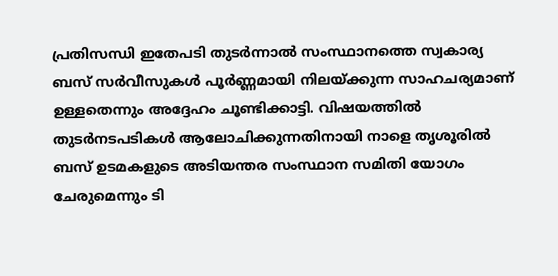പ്രതിസന്ധി ഇതേപടി തുടർന്നാൽ സംസ്ഥാനത്തെ സ്വകാര്യ ബസ് സർവീസുകൾ പൂർണ്ണമായി നിലയ്ക്കുന്ന സാഹചര്യമാണ് ഉള്ളതെന്നും അദ്ദേഹം ചൂണ്ടിക്കാട്ടി. വിഷയത്തിൽ തുടർനടപടികൾ ആലോചിക്കുന്നതിനായി നാളെ തൃശൂരിൽ ബസ് ഉടമകളുടെ അടിയന്തര സംസ്ഥാന സമിതി യോഗം ചേരുമെന്നും ടി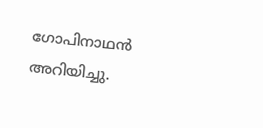ഗോപിനാഥൻ അറിയിച്ചു.